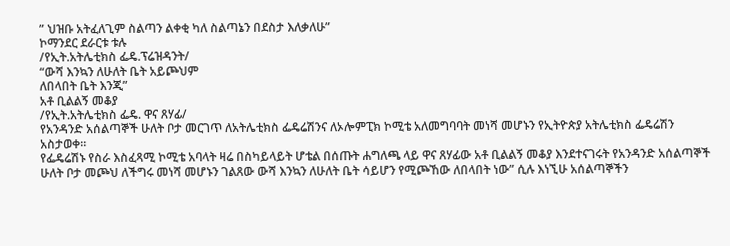” ህዝቡ አትፈለጊም ስልጣን ልቀቂ ካለ ስልጣኔን በደስታ እለቃለሁ”
ኮማንደር ደራርቱ ቱሉ
/የኢት.አትሌቲክስ ፌዴ.ፕሬዝዳንት/
“ውሻ እንኳን ለሁለት ቤት አይጮህም
ለበላበት ቤት እንጂ”
አቶ ቢልልኝ መቆያ
/የኢት.አትሌቲክስ ፌዴ. ዋና ጸሃፊ/
የአንዳንድ አሰልጣኞች ሁለት ቦታ መርገጥ ለአትሌቲክስ ፌዴሬሽንና ለኦሎምፒክ ኮሚቴ አለመግባባት መነሻ መሆኑን የኢትዮጵያ አትሌቲክስ ፌዴሬሽን አስታወቀ።
የፌዴሬሽኑ የስራ እስፈጻሚ ኮሚቴ አባላት ዛሬ በስካይላይት ሆቴል በሰጡት ሐግለጫ ላይ ዋና ጸሃፊው አቶ ቢልልኝ መቆያ እንደተናገሩት የአንዳንድ አሰልጣኞች ሁለት ቦታ መጮህ ለችግሩ መነሻ መሆኑን ገልጸው ውሻ እንኳን ለሁለት ቤት ሳይሆን የሚጮኸው ለበላበት ነው” ሲሉ እነኚሁ አሰልጣኞችን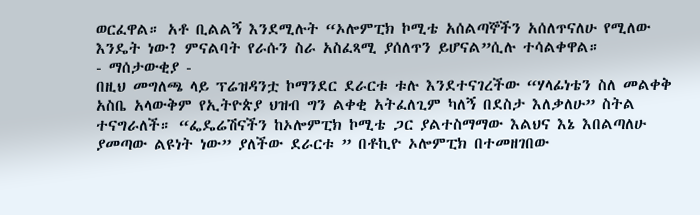ወርፈዋል። አቶ ቢልልኝ እንደሚሉት “ኦሎምፒክ ኮሚቴ አሰልጣኞችን አሰለጥናለሁ የሚለው እንዴት ነው? ምናልባት የራሱን ስራ አስፈጻሚ ያሰለጥን ይሆናል”ሲሉ ተሳልቀዋል።
- ማሰታውቂያ -
በዚህ መግለጫ ላይ ፕሬዝዳንቷ ኮማንደር ደራርቱ ቱሉ እንደተናገረችው “ሃላፊነቴን ስለ መልቀቅ አስቤ አላውቅም የኢትዮጵያ ህዝብ ግን ልቀቂ አትፈለጊም ካለኝ በደስታ እለቃለሁ” ስትል ተናግራለች። “ፌዴሬሽናችን ከኦሎምፒክ ኮሚቴ ጋር ያልተስማማው እልህና እኔ እበልጣለሁ ያመጣው ልዩነት ነው” ያለችው ደራርቱ ” በቶኪዮ ኦሎምፒክ በተመዘገበው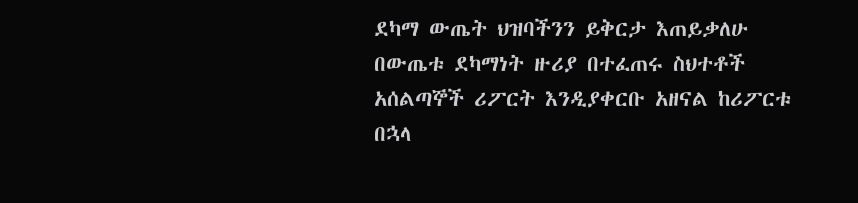ደካማ ውጤት ህዝባችንን ይቅርታ እጠይቃለሁ በውጤቱ ደካማነት ዙሪያ በተፈጠሩ ስህተቶች አሰልጣኞች ሪፖርት እንዲያቀርቡ አዘናል ከሪፖርቱ በኋላ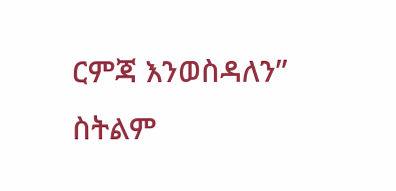ርምጃ እንወስዳለን” ስትልም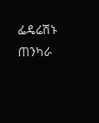ፌዴሬሽኑ ጠንካራ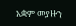አቋም መያዙን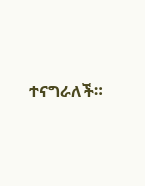ተናግራለች።